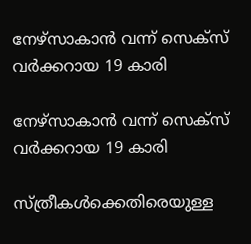നേഴ്‌സാകാന്‍ വന്ന് സെക്‌സ് വര്‍ക്കറായ 19 കാരി

നേഴ്‌സാകാന്‍ വന്ന് സെക്‌സ് വര്‍ക്കറായ 19 കാരി

സ്ത്രീകള്‍ക്കെതിരെയുള്ള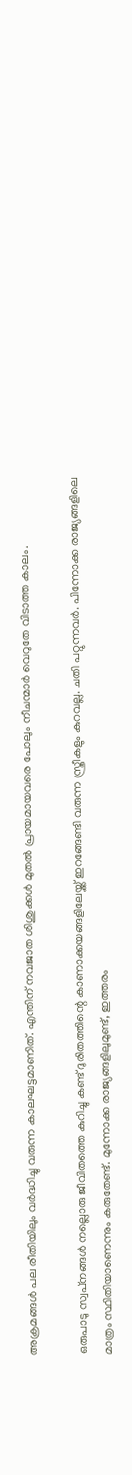അക്രമങ്ങള്‍ പല രീതിയിലും വര്‍ദ്ധിച്ചു വരുന്ന കാലഘട്ടമാണിത്. എന്തിന് നവജാത ശിശുക്കള്‍ മുതല്‍ പ്രായമായവരെ പോലും നീചന്മാര്‍ വെറുതേ വിടാത്ത കാലം.

ഒരുപാടു സ്വപ്‌നങ്ങള്‍ നല്ലൊരു ജീവിതത്തെ കുറിച്ചു കണ്ട് ദുരിതത്തിന്റെ കാണാക്കയങ്ങളിലേയ്ക്ക് ഇറങ്ങേണ്ടി വരുന്ന സ്ത്രീകളും കുറവല്ല. ചതി പറ്റുന്നവര്‍. പിന്നോക്ക രാജ്യങ്ങളിലെ മാത്രം സ്ഥിതിയാണെന്നും കരുതേണ്ട്. മുന്നോക്ക രാജ്യങ്ങളിലുമുണ്ട്, ഇത്തരം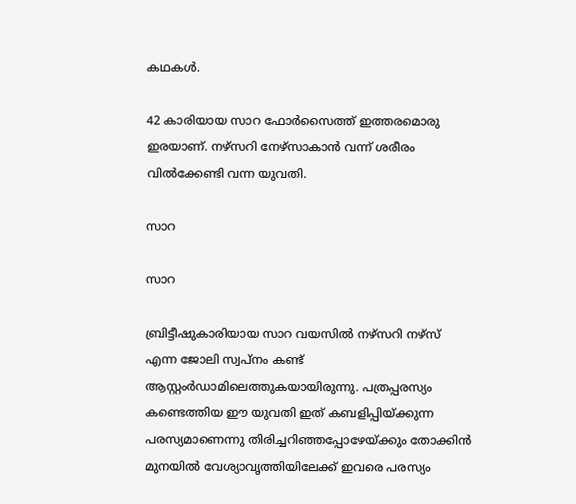കഥകള്‍.

42 കാരിയായ സാറ ഫോര്‍സൈത്ത് ഇത്തരമൊരു ഇരയാണ്. നഴ്‌സറി നേഴ്‌സാകാന്‍ വന്ന് ശരീരം വില്‍ക്കേണ്ടി വന്ന യുവതി.

സാറ

സാറ

ബ്രിട്ടീഷുകാരിയായ സാറ വയസില്‍ നഴ്‌സറി നഴ്‌സ് എന്ന ജോലി സ്വപ്‌നം കണ്ട് ആസ്റ്റംര്‍ഡാമിലെത്തുകയായിരുന്നു. പത്രപ്പരസ്യം കണ്ടെത്തിയ ഈ യുവതി ഇത് കബളിപ്പിയ്ക്കുന്ന പരസ്യമാണെന്നു തിരിച്ചറിഞ്ഞപ്പോഴേയ്ക്കും തോക്കിന്‍ മുനയില്‍ വേശ്യാവൃത്തിയിലേക്ക് ഇവരെ പരസ്യം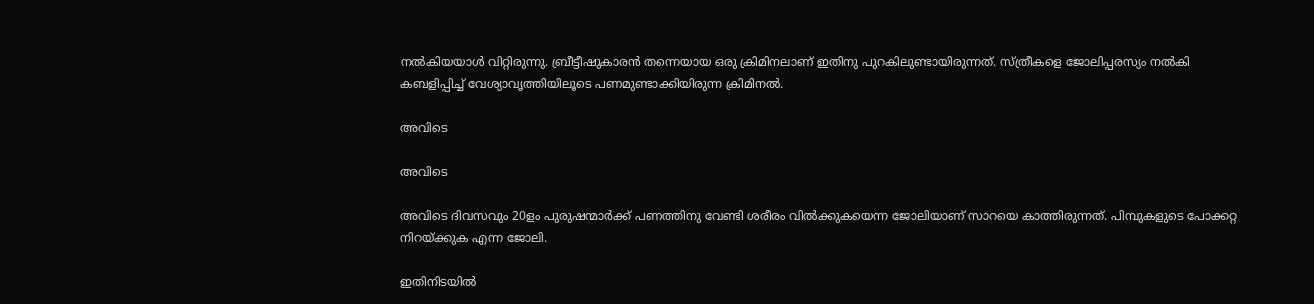നല്‍കിയയാള്‍ വിറ്റിരുന്നു. ബ്രീട്ടീഷുകാരന്‍ തന്നെയായ ഒരു ക്രിമിനലാണ് ഇതിനു പുറകിലുണ്ടായിരുന്നത്. സ്ത്രീകളെ ജോലിപ്പരസ്യം നല്‍കി കബളിപ്പിച്ച് വേശ്യാവൃത്തിയിലൂടെ പണമുണ്ടാക്കിയിരുന്ന ക്രിമിനല്‍.

അവിടെ

അവിടെ

അവിടെ ദിവസവും 20ളം പുരുഷന്മാര്‍ക്ക് പണത്തിനു വേണ്ടി ശരീരം വില്‍ക്കുകയെന്ന ജോലിയാണ് സാറയെ കാത്തിരുന്നത്. പിമ്പുകളുടെ പോക്കറ്റ നിറയ്ക്കുക എന്ന ജോലി.

ഇതിനിടയില്‍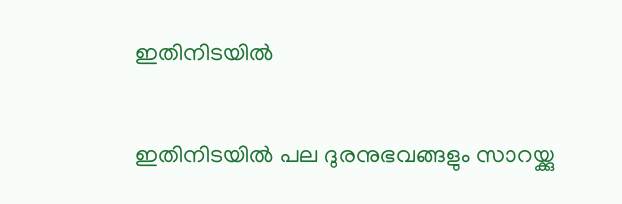ഇതിനിടയില്‍

ഇതിനിടയില്‍ പല ദുരനുഭവങ്ങളും സാറയ്ക്കു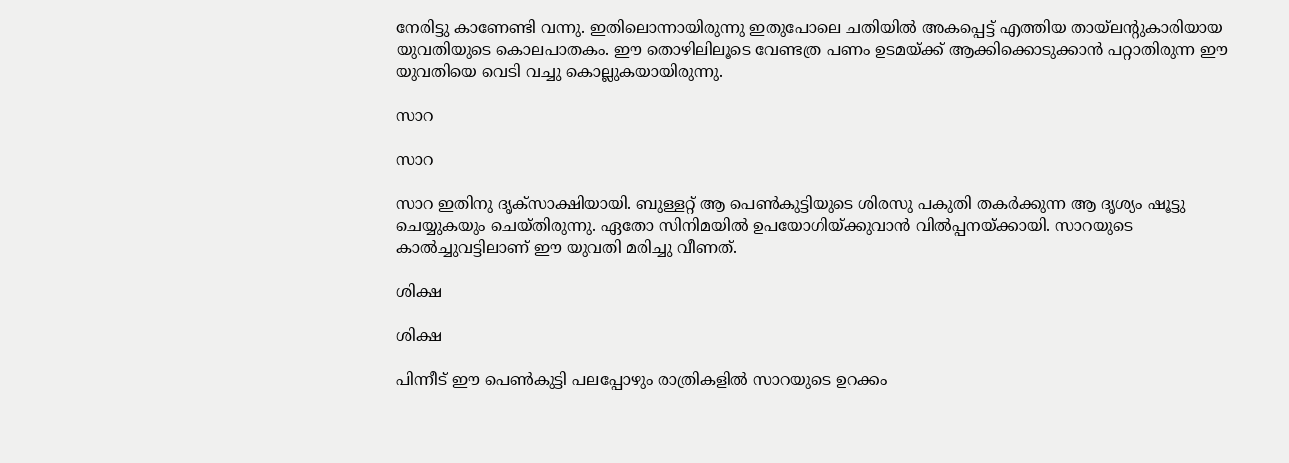നേരിട്ടു കാണേണ്ടി വന്നു. ഇതിലൊന്നായിരുന്നു ഇതുപോലെ ചതിയില്‍ അകപ്പെട്ട് എത്തിയ തായ്‌ലന്റുകാരിയായ യുവതിയുടെ കൊലപാതകം. ഈ തൊഴിലിലൂടെ വേണ്ടത്ര പണം ഉടമയ്ക്ക് ആക്കിക്കൊടുക്കാന്‍ പറ്റാതിരുന്ന ഈ യുവതിയെ വെടി വച്ചു കൊല്ലുകയായിരുന്നു.

സാറ

സാറ

സാറ ഇതിനു ദൃക്‌സാക്ഷിയായി. ബുള്ളറ്റ് ആ പെണ്‍കുട്ടിയുടെ ശിരസു പകുതി തകര്‍ക്കുന്ന ആ ദൃശ്യം ഷൂട്ടു ചെയ്യുകയും ചെയ്തിരുന്നു. ഏതോ സിനിമയില്‍ ഉപയോഗിയ്ക്കുവാന്‍ വില്‍പ്പനയ്ക്കായി. സാറയുടെ കാല്‍ച്ചുവട്ടിലാണ് ഈ യുവതി മരിച്ചു വീണത്.

ശിക്ഷ

ശിക്ഷ

പിന്നീട് ഈ പെണ്‍കുട്ടി പലപ്പോഴും രാത്രികളില്‍ സാറയുടെ ഉറക്കം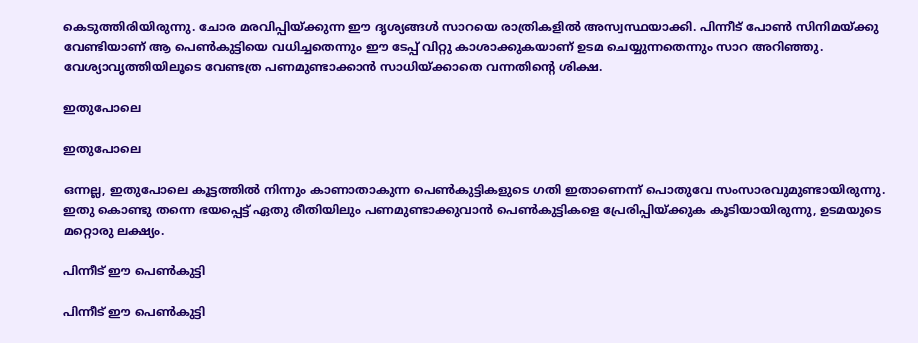കെടുത്തിരിയിരുന്നു. ചോര മരവിപ്പിയ്ക്കുന്ന ഈ ദൃശ്യങ്ങള്‍ സാറയെ രാത്രികളില്‍ അസ്വസ്ഥയാക്കി. പിന്നീട് പോണ്‍ സിനിമയ്ക്കു വേണ്ടിയാണ് ആ പെണ്‍കുട്ടിയെ വധിച്ചതെന്നും ഈ ടേപ്പ് വിറ്റു കാശാക്കുകയാണ് ഉടമ ചെയ്യുന്നതെന്നും സാറ അറിഞ്ഞു. വേശ്യാവൃത്തിയിലൂടെ വേണ്ടത്ര പണമുണ്ടാക്കാന്‍ സാധിയ്ക്കാതെ വന്നതിന്റെ ശിക്ഷ.

ഇതുപോലെ

ഇതുപോലെ

ഒന്നല്ല, ഇതുപോലെ കൂട്ടത്തില്‍ നിന്നും കാണാതാകുന്ന പെണ്‍കുട്ടികളുടെ ഗതി ഇതാണെന്ന് പൊതുവേ സംസാരവുമുണ്ടായിരുന്നു. ഇതു കൊണ്ടു തന്നെ ഭയപ്പെട്ട് ഏതു രീതിയിലും പണമുണ്ടാക്കുവാന്‍ പെണ്‍കുട്ടികളെ പ്രേരിപ്പിയ്ക്കുക കൂടിയായിരുന്നു, ഉടമയുടെ മറ്റൊരു ലക്ഷ്യം.

പിന്നീട് ഈ പെണ്‍കുട്ടി

പിന്നീട് ഈ പെണ്‍കുട്ടി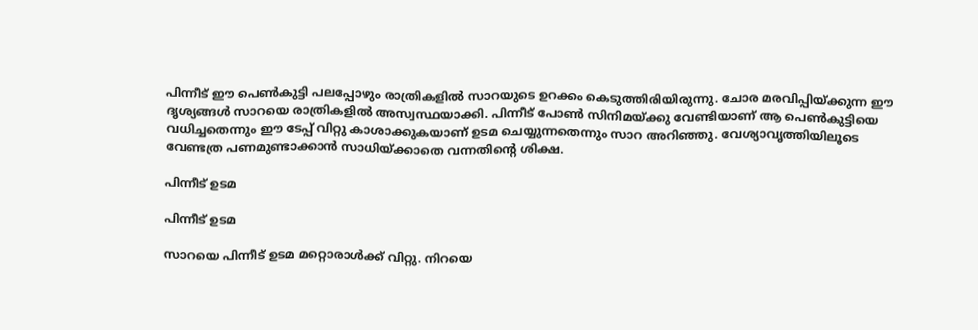പിന്നീട് ഈ പെണ്‍കുട്ടി പലപ്പോഴും രാത്രികളില്‍ സാറയുടെ ഉറക്കം കെടുത്തിരിയിരുന്നു. ചോര മരവിപ്പിയ്ക്കുന്ന ഈ ദൃശ്യങ്ങള്‍ സാറയെ രാത്രികളില്‍ അസ്വസ്ഥയാക്കി. പിന്നീട് പോണ്‍ സിനിമയ്ക്കു വേണ്ടിയാണ് ആ പെണ്‍കുട്ടിയെ വധിച്ചതെന്നും ഈ ടേപ്പ് വിറ്റു കാശാക്കുകയാണ് ഉടമ ചെയ്യുന്നതെന്നും സാറ അറിഞ്ഞു. വേശ്യാവൃത്തിയിലൂടെ വേണ്ടത്ര പണമുണ്ടാക്കാന്‍ സാധിയ്ക്കാതെ വന്നതിന്റെ ശിക്ഷ.

പിന്നീട് ഉടമ

പിന്നീട് ഉടമ

സാറയെ പിന്നീട് ഉടമ മറ്റൊരാള്‍ക്ക് വിറ്റു. നിറയെ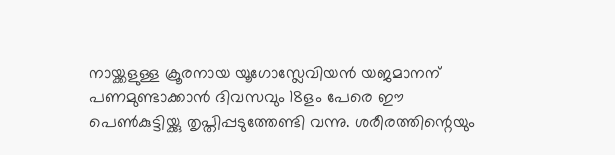നായ്ക്കളുള്ള ക്രൂരനായ യൂഗോസ്ലേവിയന്‍ യജമാനന് പണമുണ്ടാക്കാന്‍ ദിവസവും 18ളം പേരെ ഈ പെണ്‍കുട്ടിയ്ക്കു തൃപ്തിപ്പടുത്തേണ്ടി വന്നു. ശരീരത്തിന്റെയും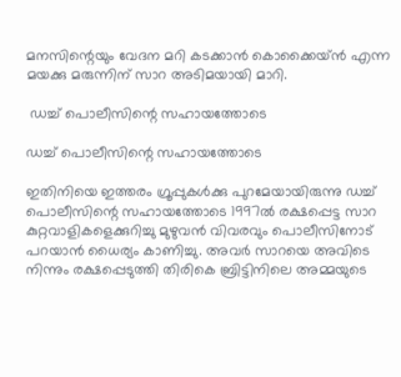മനസിന്റെയും വേദന മറി കടക്കാന്‍ കൊക്കൈയ്ന്‍ എന്ന മയക്കു മരുന്നിന് സാറ അടിമയായി മാറി.

 ഡച്ച് പൊലീസിന്റെ സഹായത്തോടെ

ഡച്ച് പൊലീസിന്റെ സഹായത്തോടെ

ഇതിനിയെ ഇത്തരം ഗ്രൂപ്പുകള്‍ക്കു പുറമേയായിരുന്നു ഡച്ച് പൊലീസിന്റെ സഹായത്തോടെ 1997ല്‍ രക്ഷപ്പെട്ട സാറ കുറ്റവാളികളെക്കുറിച്ചു മുഴുവന്‍ വിവരവും പൊലീസിനോട് പറയാന്‍ ധൈര്യം കാണിച്ചു. അവര്‍ സാറയെ അവിടെ നിന്നും രക്ഷപ്പെടുത്തി തിരികെ ബ്രിട്ടിനിലെ അമ്മയുടെ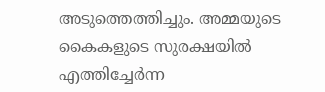അടുത്തെത്തിച്ചും. അമ്മയുടെ കൈകളുടെ സുരക്ഷയില്‍ എത്തിച്ചേര്‍ന്ന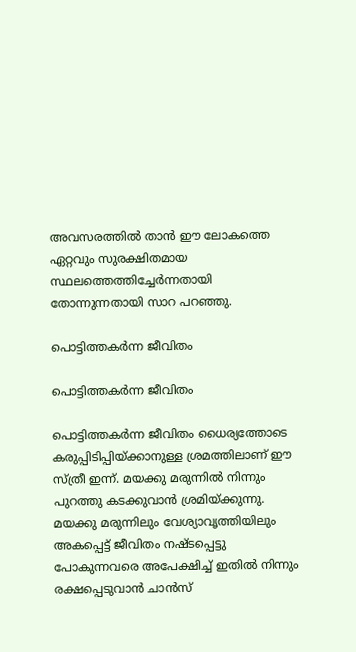അവസരത്തില്‍ താന്‍ ഈ ലോകത്തെ ഏറ്റവും സുരക്ഷിതമായ സ്ഥലത്തെത്തിച്ചേര്‍ന്നതായി തോന്നുന്നതായി സാറ പറഞ്ഞു.

പൊട്ടിത്തകര്‍ന്ന ജീവിതം

പൊട്ടിത്തകര്‍ന്ന ജീവിതം

പൊട്ടിത്തകര്‍ന്ന ജീവിതം ധൈര്യത്തോടെ കരുപ്പിടിപ്പിയ്ക്കാനുള്ള ശ്രമത്തിലാണ് ഈ സ്ത്രീ ഇന്ന്. മയക്കു മരുന്നില്‍ നിന്നും പുറത്തു കടക്കുവാന്‍ ശ്രമിയ്ക്കുന്നു. മയക്കു മരുന്നിലും വേശ്യാവൃത്തിയിലും അകപ്പെട്ട് ജീവിതം നഷ്ടപ്പെട്ടു പോകുന്നവരെ അപേക്ഷിച്ച് ഇതില്‍ നിന്നും രക്ഷപ്പെടുവാന്‍ ചാന്‍സ്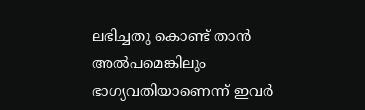ലഭിച്ചതു കൊണ്ട് താന്‍ അല്‍പമെങ്കിലും ഭാഗ്യവതിയാണെന്ന് ഇവര്‍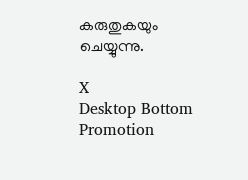കരുതുകയും ചെയ്യുന്നു.

X
Desktop Bottom Promotion